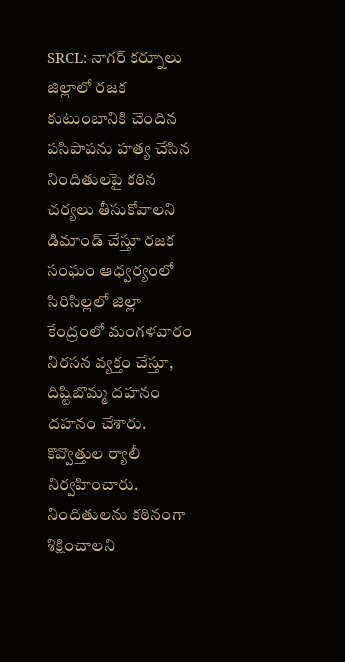SRCL: నాగర్ కర్నూలు జిల్లాలో రజక కుటుంబానికి చెందిన పసిపాపను హత్య చేసిన నిందితులపై కఠిన చర్యలు తీసుకోవాలని డిమాండ్ చేస్తూ రజక సంఘం ఆధ్వర్యంలో సిరిసిల్లలో జిల్లా కేంద్రంలో మంగళవారం నిరసన వ్యక్తం చేస్తూ, దిష్టిబొమ్మ దహనం దహనం చేశారు. కొవ్వొత్తుల ర్యాలీ నిర్వహించారు. నిందితులను కఠినంగా శిక్షించాలని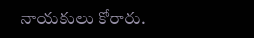నాయకులు కోరారు.